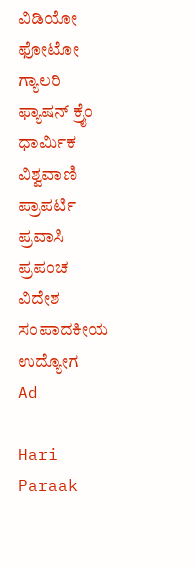ವಿಡಿಯೋ ಫೋಟೋ ಗ್ಯಾಲರಿ ಫ್ಯಾಷನ್ ಕ್ರೈಂ ಧಾರ್ಮಿಕ ವಿಶ್ವವಾಣಿ ಪ್ರಾಪರ್ಟಿ ಪ್ರವಾಸಿ ಪ್ರಪಂಚ ವಿದೇಶ ಸಂಪಾದಕೀಯ ಉದ್ಯೋಗ
Ad

Hari Paraak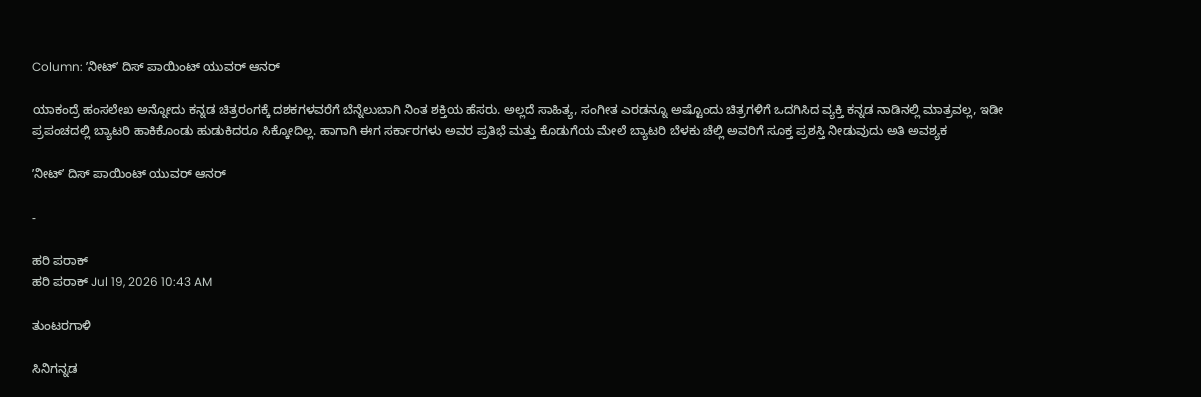Column: ʼನೀಟ್‌ʼ ದಿಸ್‌ ಪಾಯಿಂಟ್‌ ಯುವರ್‌ ಆನರ್‌

ಯಾಕಂದ್ರೆ ಹಂಸಲೇಖ ಅನ್ನೋದು ಕನ್ನಡ ಚಿತ್ರರಂಗಕ್ಕೆ ದಶಕಗಳವರೆಗೆ ಬೆನ್ನೆಲುಬಾಗಿ ನಿಂತ ಶಕ್ತಿಯ ಹೆಸರು. ಅಲ್ಲದೆ ಸಾಹಿತ್ಯ, ಸಂಗೀತ ಎರಡನ್ನೂ ಅಷ್ಟೊಂದು ಚಿತ್ರಗಳಿಗೆ ಒದಗಿಸಿದ ವ್ಯಕ್ತಿ ಕನ್ನಡ ನಾಡಿನಲ್ಲಿ ಮಾತ್ರವಲ್ಲ, ಇಡೀ ಪ್ರಪಂಚದಲ್ಲಿ ಬ್ಯಾಟರಿ ಹಾಕಿಕೊಂಡು ಹುಡುಕಿದರೂ ಸಿಕ್ಕೋದಿಲ್ಲ. ಹಾಗಾಗಿ ಈಗ ಸರ್ಕಾರಗಳು ಅವರ ಪ್ರತಿಭೆ ಮತ್ತು ಕೊಡುಗೆಯ ಮೇಲೆ ಬ್ಯಾಟರಿ ಬೆಳಕು ಚೆಲ್ಲಿ ಅವರಿಗೆ ಸೂಕ್ತ ಪ್ರಶಸ್ತಿ ನೀಡುವುದು ಅತಿ ಅವಶ್ಯಕ

ʼನೀಟ್‌ʼ ದಿಸ್‌ ಪಾಯಿಂಟ್‌ ಯುವರ್‌ ಆನರ್‌

-

ಹರಿ ಪರಾಕ್‌
ಹರಿ ಪರಾಕ್‌ Jul 19, 2026 10:43 AM

ತುಂಟರಗಾಳಿ

ಸಿನಿಗನ್ನಡ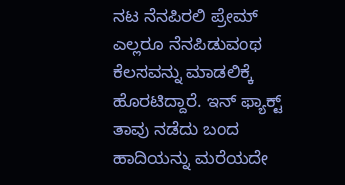ನಟ ನೆನಪಿರಲಿ ಪ್ರೇಮ್ ಎಲ್ಲರೂ ನೆನಪಿಡುವಂಥ ಕೆಲಸವನ್ನು ಮಾಡಲಿಕ್ಕೆ ಹೊರಟಿದ್ದಾರೆ. ಇನ್ ಫ್ಯಾಕ್ಟ್ ತಾವು ನಡೆದು ಬಂದ ಹಾದಿಯನ್ನು ಮರೆಯದೇ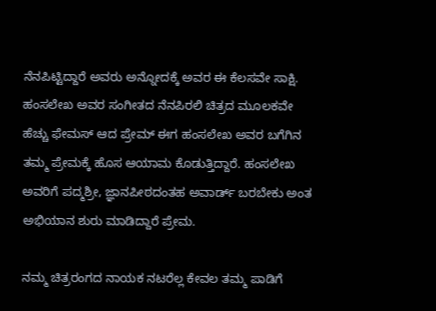ನೆನಪಿಟ್ಟಿದ್ದಾರೆ ಅವರು ಅನ್ನೋದಕ್ಕೆ ಅವರ ಈ ಕೆಲಸವೇ ಸಾಕ್ಷಿ. ಹಂಸಲೇಖ ಅವರ ಸಂಗೀತದ ನೆನಪಿರಲಿ ಚಿತ್ರದ ಮೂಲಕವೇ ಹೆಚ್ಚು ಫೇಮಸ್ ಆದ ಪ್ರೇಮ್ ಈಗ ಹಂಸಲೇಖ ಅವರ ಬಗೆಗಿನ ತಮ್ಮ ಪ್ರೇಮಕ್ಕೆ ಹೊಸ ಆಯಾಮ ಕೊಡುತ್ತಿದ್ದಾರೆ. ಹಂಸಲೇಖ ಅವರಿಗೆ ಪದ್ಮಶ್ರೀ, ಜ್ಞಾನಪೀಠದಂತಹ ಅವಾರ್ಡ್ ಬರಬೇಕು ಅಂತ ಅಭಿಯಾನ ಶುರು ಮಾಡಿದ್ದಾರೆ ಪ್ರೇಮ.

ನಮ್ಮ ಚಿತ್ರರಂಗದ ನಾಯಕ ನಟರೆಲ್ಲ ಕೇವಲ ತಮ್ಮ ಪಾಡಿಗೆ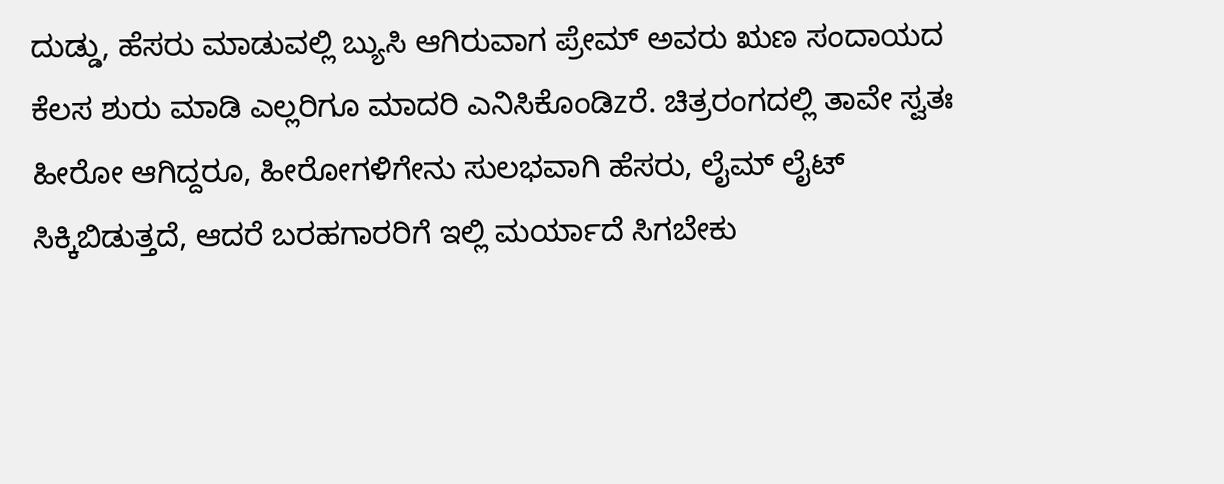ದುಡ್ಡು, ಹೆಸರು ಮಾಡುವಲ್ಲಿ ಬ್ಯುಸಿ ಆಗಿರುವಾಗ ಪ್ರೇಮ್ ಅವರು ಋಣ ಸಂದಾಯದ ಕೆಲಸ ಶುರು ಮಾಡಿ ಎಲ್ಲರಿಗೂ ಮಾದರಿ ಎನಿಸಿಕೊಂಡಿzರೆ. ಚಿತ್ರರಂಗದಲ್ಲಿ ತಾವೇ ಸ್ವತಃ ಹೀರೋ ಆಗಿದ್ದರೂ, ಹೀರೋಗಳಿಗೇನು ಸುಲಭವಾಗಿ ಹೆಸರು, ಲೈಮ್ ಲೈಟ್ ಸಿಕ್ಕಿಬಿಡುತ್ತದೆ, ಆದರೆ ಬರಹಗಾರರಿಗೆ ಇಲ್ಲಿ ಮರ್ಯಾದೆ ಸಿಗಬೇಕು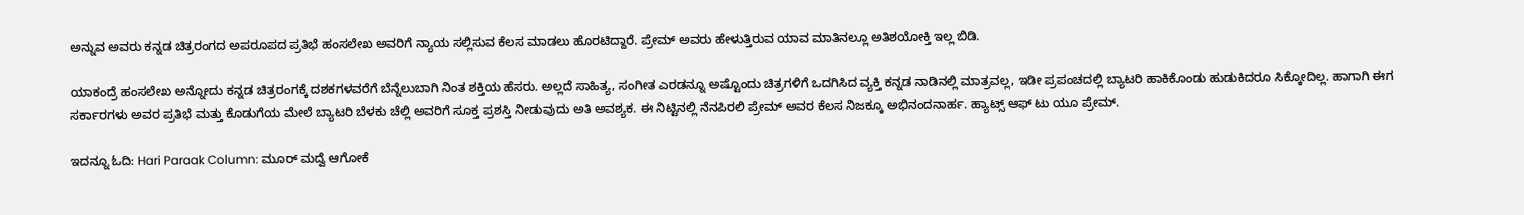ಅನ್ನುವ ಅವರು ಕನ್ನಡ ಚಿತ್ರರಂಗದ ಅಪರೂಪದ ಪ್ರತಿಭೆ ಹಂಸಲೇಖ ಅವರಿಗೆ ನ್ಯಾಯ ಸಲ್ಲಿಸುವ ಕೆಲಸ ಮಾಡಲು ಹೊರಟಿದ್ದಾರೆ. ಪ್ರೇಮ್ ಅವರು ಹೇಳುತ್ತಿರುವ ಯಾವ ಮಾತಿನಲ್ಲೂ ಅತಿಶಯೋಕ್ತಿ ಇಲ್ಲ ಬಿಡಿ.

ಯಾಕಂದ್ರೆ ಹಂಸಲೇಖ ಅನ್ನೋದು ಕನ್ನಡ ಚಿತ್ರರಂಗಕ್ಕೆ ದಶಕಗಳವರೆಗೆ ಬೆನ್ನೆಲುಬಾಗಿ ನಿಂತ ಶಕ್ತಿಯ ಹೆಸರು. ಅಲ್ಲದೆ ಸಾಹಿತ್ಯ, ಸಂಗೀತ ಎರಡನ್ನೂ ಅಷ್ಟೊಂದು ಚಿತ್ರಗಳಿಗೆ ಒದಗಿಸಿದ ವ್ಯಕ್ತಿ ಕನ್ನಡ ನಾಡಿನಲ್ಲಿ ಮಾತ್ರವಲ್ಲ, ಇಡೀ ಪ್ರಪಂಚದಲ್ಲಿ ಬ್ಯಾಟರಿ ಹಾಕಿಕೊಂಡು ಹುಡುಕಿದರೂ ಸಿಕ್ಕೋದಿಲ್ಲ. ಹಾಗಾಗಿ ಈಗ ಸರ್ಕಾರಗಳು ಅವರ ಪ್ರತಿಭೆ ಮತ್ತು ಕೊಡುಗೆಯ ಮೇಲೆ ಬ್ಯಾಟರಿ ಬೆಳಕು ಚೆಲ್ಲಿ ಅವರಿಗೆ ಸೂಕ್ತ ಪ್ರಶಸ್ತಿ ನೀಡುವುದು ಅತಿ ಅವಶ್ಯಕ. ಈ ನಿಟ್ಟಿನಲ್ಲಿ ನೆನಪಿರಲಿ ಪ್ರೇಮ್ ಅವರ ಕೆಲಸ ನಿಜಕ್ಕೂ ಅಭಿನಂದನಾರ್ಹ. ಹ್ಯಾಟ್ಸ್ ಆಫ್ ಟು ಯೂ ಪ್ರೇಮ್.

ಇದನ್ನೂ ಓದಿ: Hari Paraak Column: ಮೂರ್‌ ಮದ್ವೆ ಆಗೋಕೆ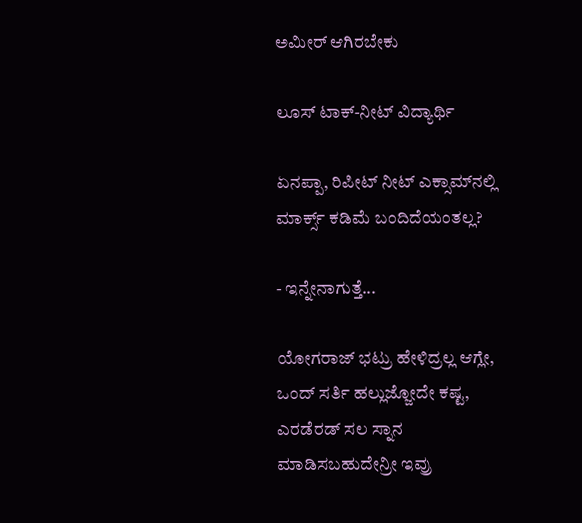ಅಮೀರ್‌ ಆಗಿರಬೇಕು

ಲೂಸ್‌ ಟಾಕ್-ನೀಟ್‌ ವಿದ್ಯಾರ್ಥಿ

ಏನಪ್ಪಾ, ರಿಪೀಟ್ ನೀಟ್ ಎಕ್ಸಾಮ್‌ನಲ್ಲಿ ಮಾರ್ಕ್ಸ್ ಕಡಿಮೆ ಬಂದಿದೆಯಂತಲ್ಲ?

- ಇನ್ನೇನಾಗುತ್ತೆ...

ಯೋಗರಾಜ್ ಭಟ್ರು ಹೇಳಿದ್ರಲ್ಲ ಆಗ್ಲೇ, ಒಂದ್ ಸರ್ತಿ ಹಲ್ಲುಜ್ಜೋದೇ ಕಷ್ಟ, ಎರಡೆರಡ್ ಸಲ ಸ್ನಾನ ಮಾಡಿಸಬಹುದೇನ್ರೀ ಇವ್ರು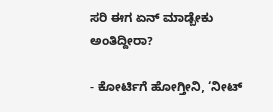ಸರಿ ಈಗ ಏನ್ ಮಾಡ್ಬೇಕು ಅಂತಿದ್ದೀರಾ?

- ಕೋರ್ಟಿಗೆ ಹೋಗ್ತೀನಿ, ‘ನೀಟ್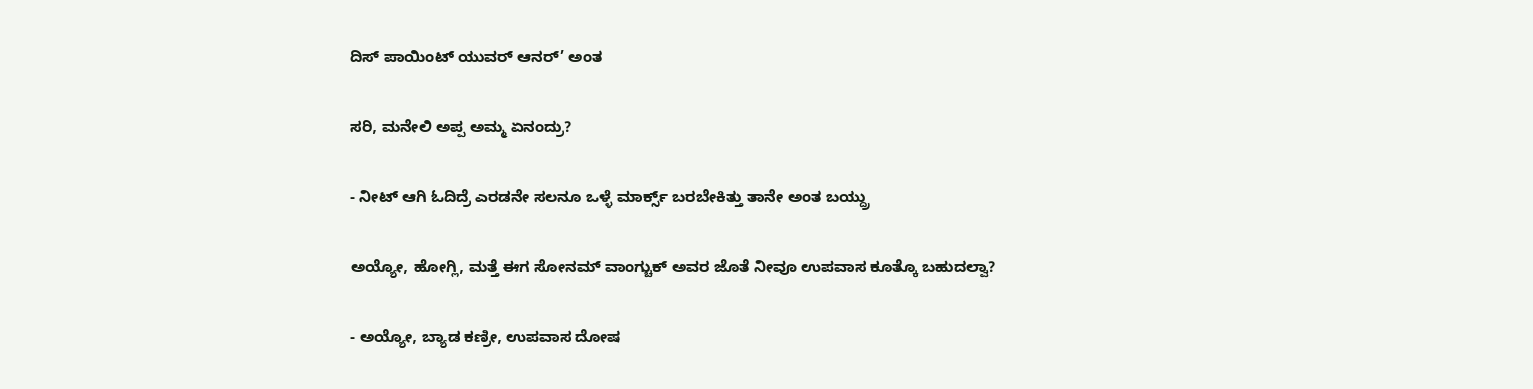ದಿಸ್ ಪಾಯಿಂಟ್ ಯುವರ್ ಆನರ್’ ಅಂತ

ಸರಿ, ಮನೇಲಿ ಅಪ್ಪ ಅಮ್ಮ ಏನಂದ್ರು?

- ನೀಟ್ ಆಗಿ ಓದಿದ್ರೆ ಎರಡನೇ ಸಲನೂ ಒಳ್ಳೆ ಮಾರ್ಕ್ಸ್ ಬರಬೇಕಿತ್ತು ತಾನೇ ಅಂತ ಬಯ್ದ್ರು

ಅಯ್ಯೋ, ಹೋಗ್ಲಿ, ಮತ್ತೆ ಈಗ ಸೋನಮ್ ವಾಂಗ್ಚುಕ್ ಅವರ ಜೊತೆ ನೀವೂ ಉಪವಾಸ ಕೂತ್ಕೊ ಬಹುದಲ್ವಾ?

- ಅಯ್ಯೋ, ಬ್ಯಾಡ ಕಣ್ರೀ, ಉಪವಾಸ ದೋಷ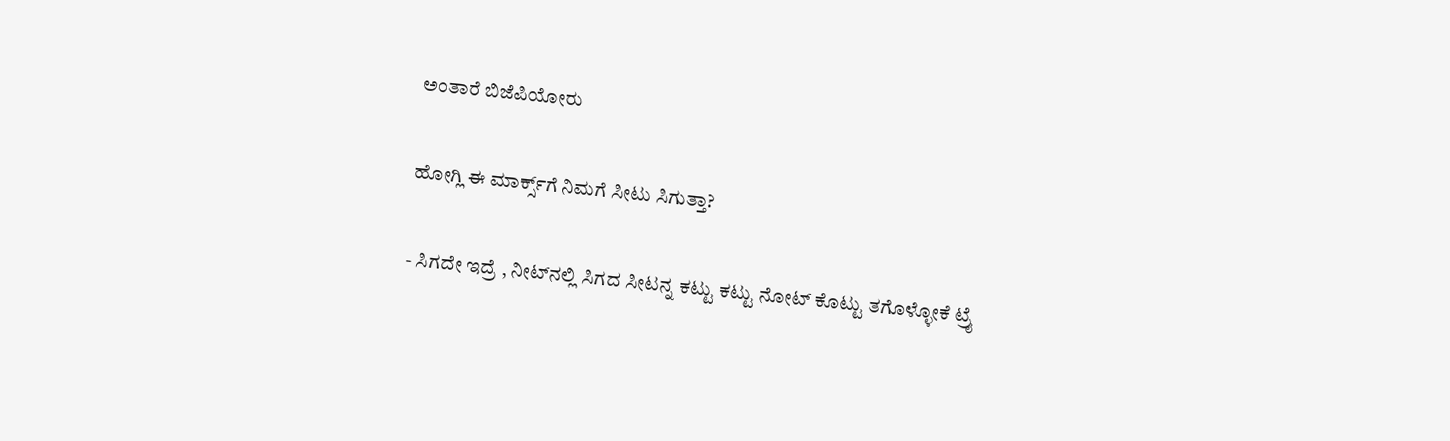ಅಂತಾರೆ ಬಿಜೆಪಿಯೋರು

ಹೋಗ್ಲಿ ಈ ಮಾರ್ಕ್ಸ್‌ಗೆ ನಿಮಗೆ ಸೀಟು ಸಿಗುತ್ತಾ?

- ಸಿಗದೇ ಇದ್ರೆ , ನೀಟ್‌ನಲ್ಲಿ ಸಿಗದ ಸೀಟನ್ನ ಕಟ್ಟು ಕಟ್ಟು ನೋಟ್ ಕೊಟ್ಟು ತಗೊಳ್ಳೋಕೆ ಟ್ರೈ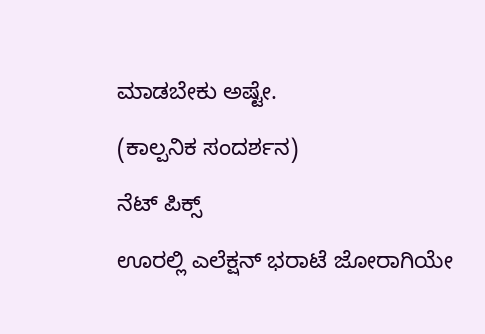ಮಾಡಬೇಕು ಅಷ್ಟೇ.

(ಕಾಲ್ಪನಿಕ ಸಂದರ್ಶನ)

ನೆಟ್ ಪಿಕ್ಸ್ ‌

ಊರಲ್ಲಿ ಎಲೆಕ್ಷನ್ ಭರಾಟೆ ಜೋರಾಗಿಯೇ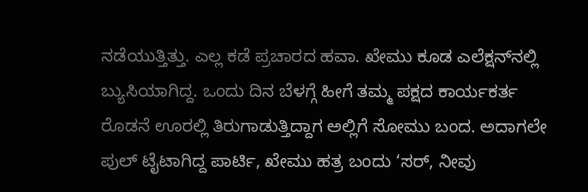ನಡೆಯುತ್ತಿತ್ತು. ಎಲ್ಲ ಕಡೆ ಪ್ರಚಾರದ ಹವಾ. ಖೇಮು ಕೂಡ ಎಲೆಕ್ಷನ್‌ನಲ್ಲಿ ಬ್ಯುಸಿಯಾಗಿದ್ದ. ಒಂದು ದಿನ ಬೆಳಗ್ಗೆ ಹೀಗೆ ತಮ್ಮ ಪಕ್ಷದ ಕಾರ್ಯಕರ್ತ ರೊಡನೆ ಊರಲ್ಲಿ ತಿರುಗಾಡುತ್ತಿದ್ದಾಗ ಅಲ್ಲಿಗೆ ಸೋಮು ಬಂದ. ಅದಾಗಲೇ ಪುಲ್ ಟೈಟಾಗಿದ್ದ ಪಾರ್ಟಿ, ಖೇಮು ಹತ್ರ ಬಂದು ‘ಸರ್, ನೀವು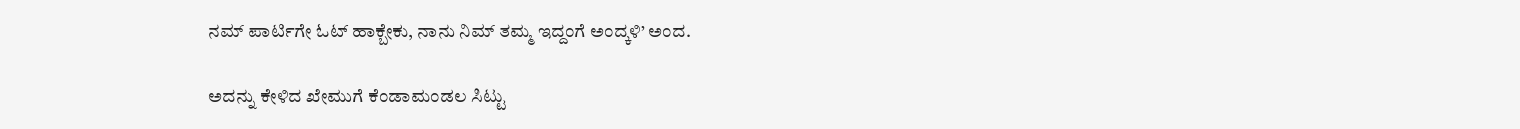ನಮ್ ಪಾರ್ಟಿಗೇ ಓಟ್ ಹಾಕ್ಬೇಕು, ನಾನು ನಿಮ್ ತಮ್ಮ ಇದ್ದಂಗೆ ಅಂದ್ಕಳಿ’ ಅಂದ.

ಅದನ್ನು ಕೇಳಿದ ಖೇಮುಗೆ ಕೆಂಡಾಮಂಡಲ ಸಿಟ್ಟು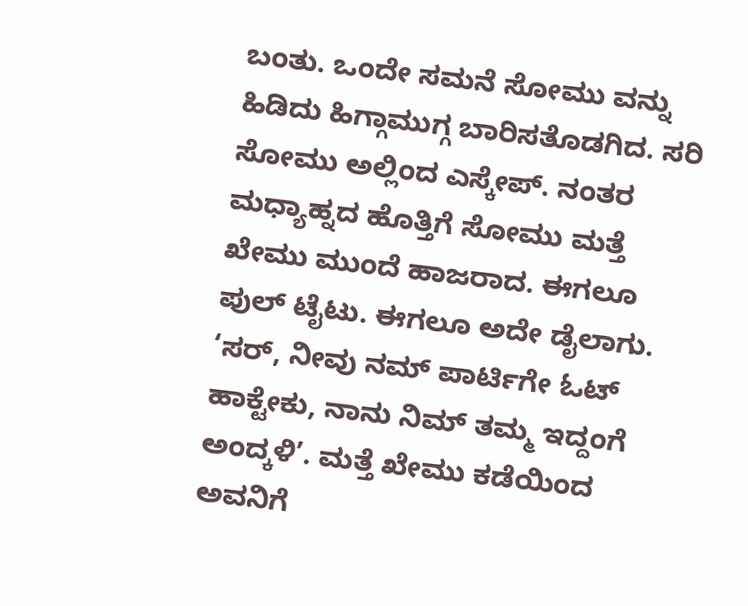ಬಂತು. ಒಂದೇ ಸಮನೆ ಸೋಮು ವನ್ನು ಹಿಡಿದು ಹಿಗ್ಗಾಮುಗ್ಗ ಬಾರಿಸತೊಡಗಿದ. ಸರಿ ಸೋಮು ಅಲ್ಲಿಂದ ಎಸ್ಕೇಪ್. ನಂತರ ಮಧ್ಯಾಹ್ನದ ಹೊತ್ತಿಗೆ ಸೋಮು ಮತ್ತೆ ಖೇಮು ಮುಂದೆ ಹಾಜರಾದ. ಈಗಲೂ ಪುಲ್ ಟೈಟು. ಈಗಲೂ ಅದೇ ಡೈಲಾಗು. ‘ಸರ್, ನೀವು ನಮ್ ಪಾರ್ಟಿಗೇ ಓಟ್ ಹಾಕ್ಟೇಕು, ನಾನು ನಿಮ್ ತಮ್ಮ ಇದ್ದಂಗೆ ಅಂದ್ಕಳಿ’. ಮತ್ತೆ ಖೇಮು ಕಡೆಯಿಂದ ಅವನಿಗೆ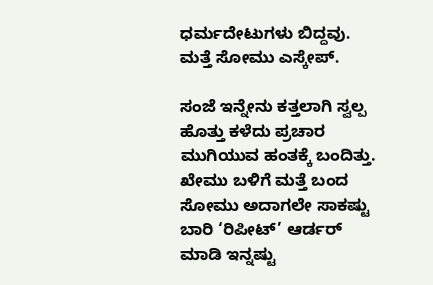ಧರ್ಮದೇಟುಗಳು ಬಿದ್ದವು. ಮತ್ತೆ ಸೋಮು ಎಸ್ಕೇಪ್.

ಸಂಜೆ ಇನ್ನೇನು ಕತ್ತಲಾಗಿ ಸ್ವಲ್ಪ ಹೊತ್ತು ಕಳೆದು ಪ್ರಚಾರ ಮುಗಿಯುವ ಹಂತಕ್ಕೆ ಬಂದಿತ್ತು. ಖೇಮು ಬಳಿಗೆ ಮತ್ತೆ ಬಂದ ಸೋಮು ಅದಾಗಲೇ ಸಾಕಷ್ಟು ಬಾರಿ ‘ರಿಪೀಟ್’ ಆರ್ಡರ್ ಮಾಡಿ ಇನ್ನಷ್ಟು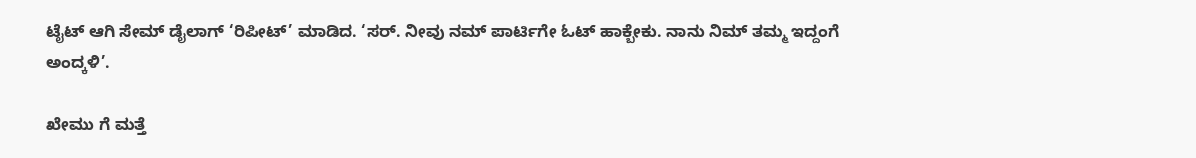ಟೈಟ್ ಆಗಿ ಸೇಮ್ ಡೈಲಾಗ್ ‘ರಿಪೀಟ್’ ಮಾಡಿದ. ‘ಸರ್. ನೀವು ನಮ್ ಪಾರ್ಟಿಗೇ ಓಟ್ ಹಾಕ್ಬೇಕು. ನಾನು ನಿಮ್ ತಮ್ಮ ಇದ್ದಂಗೆ ಅಂದ್ಕಳಿ’.

ಖೇಮು ಗೆ ಮತ್ತೆ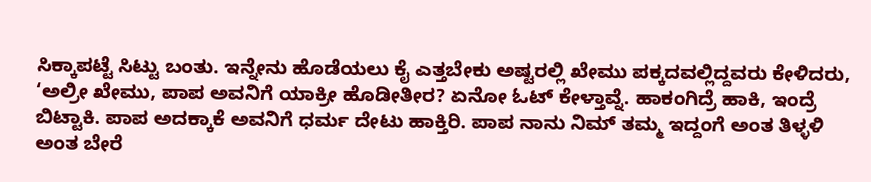ಸಿಕ್ಕಾಪಟ್ಟೆ ಸಿಟ್ಟು ಬಂತು. ಇನ್ನೇನು ಹೊಡೆಯಲು ಕೈ ಎತ್ತಬೇಕು ಅಷ್ಟರಲ್ಲಿ ಖೇಮು ಪಕ್ಕದವಲ್ಲಿದ್ದವರು ಕೇಳಿದರು, ‘ಅಲ್ರೀ ಖೇಮು, ಪಾಪ ಅವನಿಗೆ ಯಾಕ್ರೀ ಹೊಡೀತೀರ? ಏನೋ ಓಟ್ ಕೇಳ್ತಾವ್ನೆ. ಹಾಕಂಗಿದ್ರೆ ಹಾಕಿ, ಇಂದ್ರೆ ಬಿಟ್ಟಾಕಿ. ಪಾಪ ಅದಕ್ಕಾಕೆ ಅವನಿಗೆ ಧರ್ಮ‌ ದೇಟು ಹಾಕ್ತಿರಿ. ಪಾಪ ನಾನು ನಿಮ್ ತಮ್ಮ ಇದ್ದಂಗೆ ಅಂತ ತಿಳ್ಳಳಿ ಅಂತ ಬೇರೆ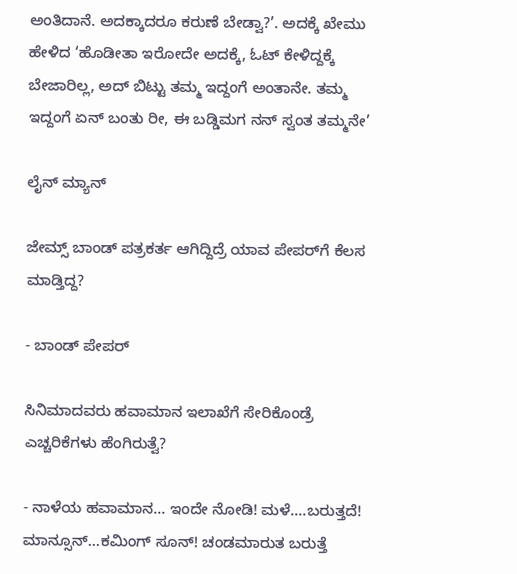ಅಂತಿದಾನೆ. ಅದಕ್ಕಾದರೂ ಕರುಣೆ ಬೇಡ್ವಾ?’. ಅದಕ್ಕೆ ಖೇಮು ಹೇಳಿದ ‘ಹೊಡೀತಾ ಇರೋದೇ ಅದಕ್ಕೆ, ಓಟ್ ಕೇಳಿದ್ದಕ್ಕೆ ಬೇಜಾರಿಲ್ಲ, ಅದ್ ಬಿಟ್ಟು ತಮ್ಮ ಇದ್ದಂಗೆ ಅಂತಾನೇ. ತಮ್ಮ ಇದ್ದಂಗೆ ಏನ್ ಬಂತು ರೀ, ಈ ಬಡ್ಡಿಮಗ ನನ್ ಸ್ವಂತ ತಮ್ಮನೇ’

ಲೈನ್‌ ಮ್ಯಾನ್

ಜೇಮ್ಸ್ ಬಾಂಡ್ ಪತ್ರಕರ್ತ ಆಗಿದ್ದಿದ್ರೆ ಯಾವ ಪೇಪರ್‌ಗೆ ಕೆಲಸ ಮಾಡ್ತಿದ್ದ?

- ಬಾಂಡ್ ಪೇಪರ್

ಸಿನಿಮಾದವರು ಹವಾಮಾನ ಇಲಾಖೆಗೆ ಸೇರಿಕೊಂಡ್ರೆ ಎಚ್ಚರಿಕೆಗಳು ಹೆಂಗಿರುತ್ವೆ?

- ನಾಳೆಯ ಹವಾಮಾನ... ಇಂದೇ ನೋಡಿ! ಮಳೆ....ಬರುತ್ತದೆ! ಮಾನ್ಸೂನ್...ಕಮಿಂಗ್ ಸೂನ್! ಚಂಡಮಾರುತ ಬರುತ್ತೆ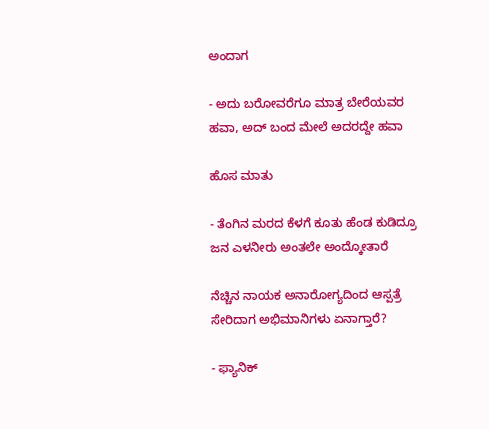ಅಂದಾಗ

- ಅದು ಬರೋವರೆಗೂ ಮಾತ್ರ ಬೇರೆಯವರ ಹವಾ, ಅದ್ ಬಂದ ಮೇಲೆ ಅದರದ್ದೇ ಹವಾ

ಹೊಸ ಮಾತು

- ತೆಂಗಿನ ಮರದ ಕೆಳಗೆ ಕೂತು ಹೆಂಡ ಕುಡಿದ್ರೂ ಜನ ಎಳನೀರು ಅಂತಲೇ ಅಂದ್ಕೋತಾರೆ

ನೆಚ್ಚಿನ ನಾಯಕ ಅನಾರೋಗ್ಯದಿಂದ ಆಸ್ಪತ್ರೆ ಸೇರಿದಾಗ ಅಭಿಮಾನಿಗಳು ಏನಾಗ್ತಾರೆ?

- ಫ್ಯಾನಿಕ್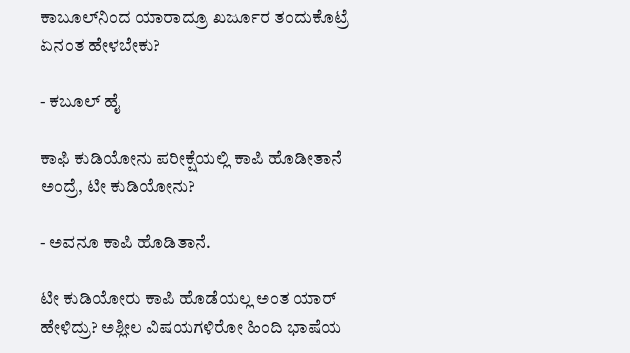ಕಾಬೂಲ್‌ನಿಂದ ಯಾರಾದ್ರೂ ಖರ್ಜೂರ ತಂದುಕೊಟ್ರೆ ಏನಂತ ಹೇಳಬೇಕು?

- ಕಬೂಲ್ ಹೈ

ಕಾಫಿ ಕುಡಿಯೋನು ಪರೀಕ್ಷೆಯಲ್ಲಿ ಕಾಪಿ ಹೊಡೀತಾನೆ ಅಂದ್ರೆ, ಟೀ ಕುಡಿಯೋನು?

- ಅವನೂ ಕಾಪಿ ಹೊಡಿತಾನೆ.

ಟೀ ಕುಡಿಯೋರು ಕಾಪಿ ಹೊಡೆಯಲ್ಲ ಅಂತ ಯಾರ್ ಹೇಳಿದ್ರು? ಅಶ್ಲೀಲ ವಿಷಯಗಳಿರೋ ಹಿಂದಿ ಭಾಷೆಯ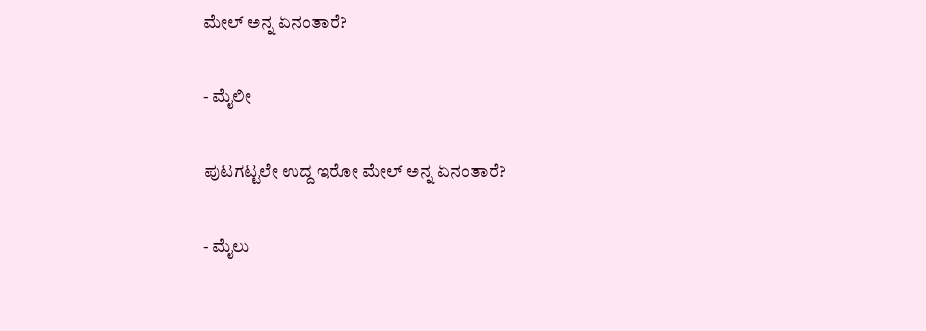ಮೇಲ್ ಅನ್ನ ಏನಂತಾರೆ?

- ಮೈಲೀ

ಪುಟಗಟ್ಟಲೇ ಉದ್ದ ಇರೋ ಮೇಲ್ ಅನ್ನ ಏನಂತಾರೆ?

- ಮೈಲು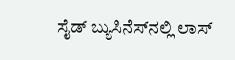ಸೈಡ್ ಬ್ಯುಸಿನೆಸ್‌ನಲ್ಲಿ ಲಾಸ್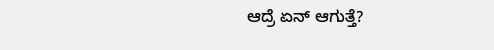ಆದ್ರೆ ಏನ್ ಆಗುತ್ತೆ?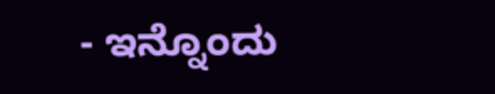- ಇನ್ನೊಂದು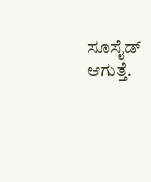ಸೂಸೈಡ್ ಆಗುತ್ತೆ.